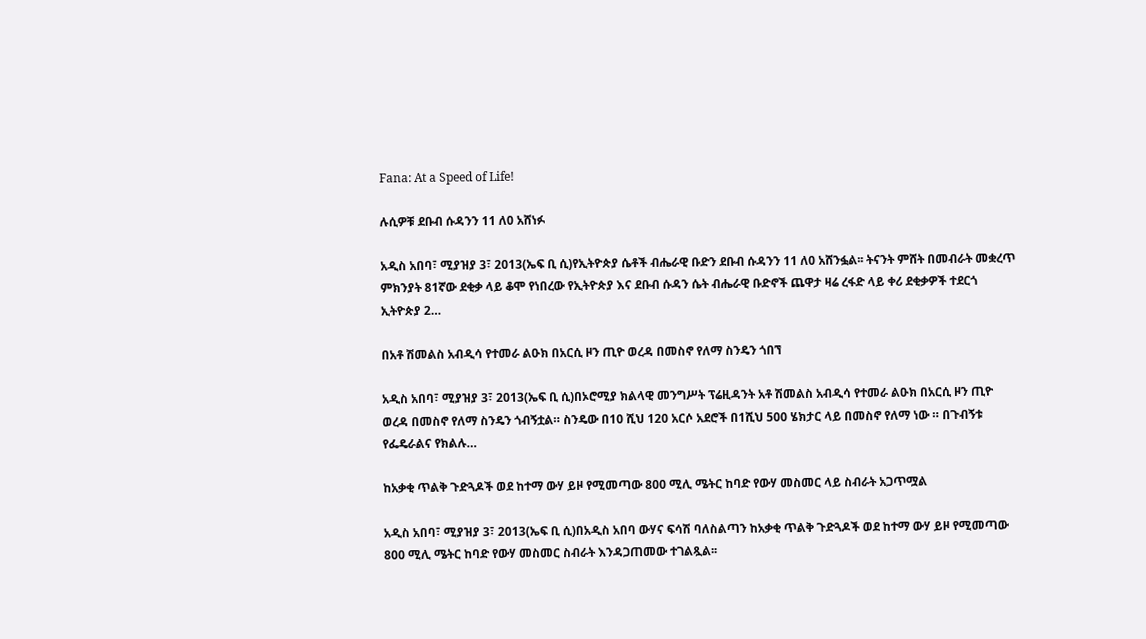Fana: At a Speed of Life!

ሉሲዎቹ ደቡብ ሱዳንን 11 ለ0 አሸነፉ

አዲስ አበባ፣ ሚያዝያ 3፣ 2013(ኤፍ ቢ ሲ)የኢትዮጵያ ሴቶች ብሔራዊ ቡድን ደቡብ ሱዳንን 11 ለ0 አሸንፏል፡፡ ትናንት ምሸት በመብራት መቋረጥ ምክንያት 81ኛው ደቂቃ ላይ ቆሞ የነበረው የኢትዮጵያ እና ደቡብ ሱዳን ሴት ብሔራዊ ቡድኖች ጨዋታ ዛሬ ረፋድ ላይ ቀሪ ደቂቃዎች ተደርጎ ኢትዮጵያ 2…

በአቶ ሽመልስ አብዲሳ የተመራ ልዑክ በአርሲ ዞን ጢዮ ወረዳ በመስኖ የለማ ስንዴን ጎበኘ

አዲስ አበባ፣ ሚያዝያ 3፣ 2013(ኤፍ ቢ ሲ)በኦሮሚያ ክልላዊ መንግሥት ፕሬዚዳንት አቶ ሽመልስ አብዲሳ የተመራ ልዑክ በአርሲ ዞን ጢዮ ወረዳ በመስኖ የለማ ስንዴን ጎብኝቷል። ስንዴው በ10 ሺህ 120 አርሶ አደሮች በ1ሺህ 500 ሄክታር ላይ በመስኖ የለማ ነው ። በጉብኝቱ የፌዴራልና የክልሉ…

ከአቃቂ ጥልቅ ጉድጓዶች ወደ ከተማ ውሃ ይዞ የሚመጣው 800 ሚሊ ሜትር ከባድ የውሃ መስመር ላይ ስብራት አጋጥሟል

አዲስ አበባ፣ ሚያዝያ 3፣ 2013(ኤፍ ቢ ሲ)በአዲስ አበባ ውሃና ፍሳሽ ባለስልጣን ከአቃቂ ጥልቅ ጉድጓዶች ወደ ከተማ ውሃ ይዞ የሚመጣው 800 ሚሊ ሜትር ከባድ የውሃ መስመር ስብራት እንዳጋጠመው ተገልጿል፡፡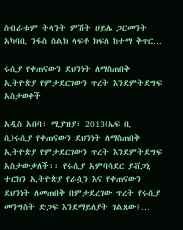ስብራቱም ትላንት ምሽት ሀይሌ ጋርመንት አካባቢ ንፋስ ስልክ ላፍቶ ክፍለ ከተማ ቅጥር…

ሩሲያ የቀጠናውን ደህንነት ለማስጠበቅ ኢትዮጵያ የምታደርገውን ጥረት እንደምትደግፍ አስታወቀች

አዲስ አበባ፣ ሚያዝያ፣ 2013(ኤፍ ቢ ሲ)ሩሲያ የቀጠናውን ደህንነት ለማስጠበቅ ኢትዮጵያ የምታደርገውን ጥረት እንደምትደግፍ አስታውቃለች፡፡ የሩሲያ አምባሳደር ያቭጋኒ ተርክን ኢትዮጵያ የራሷን እና የቀጠናውን ደህንነት ለመጠበቅ በምታደረገው ጥረት የሩሲያ መንግስት ድጋፍ እንደማይለያት ገልጸው፤…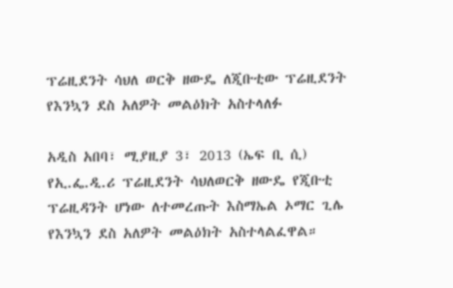ፕሬዚደንት ሳህለ ወርቅ ዘውዴ ለጂቡቲው ፕሬዚደንት የእንኳን ደስ አለዎት መልዕክት አስተላለፉ

አዲስ አበባ፣ ሚያዚያ 3፣ 2013 (ኤፍ ቢ ሲ) የኢ.ፌ.ዲ.ሪ ፕሬዚደንት ሳህለወርቅ ዘውዴ የጂቡቲ ፕሬዚዳንት ሆነው ለተመረጡት እስማኤል ኦማር ጊሌ የእንኳን ደስ አለዎት መልዕክት አስተላልፈዋል።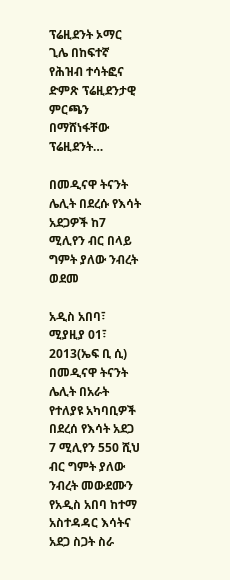ፕሬዚደንት ኦማር ጊሌ በከፍተኛ የሕዝብ ተሳትፎና ድምጽ ፕሬዚደንታዊ ምርጫን በማሸነፋቸው ፕሬዚደንት…

በመዲናዋ ትናንት ሌሊት በደረሱ የእሳት አደጋዎች ከ7 ሚሊየን ብር በላይ ግምት ያለው ንብረት ወደመ

አዲስ አበባ፣ ሚያዚያ 01፣ 2013(ኤፍ ቢ ሲ) በመዲናዋ ትናንት ሌሊት በአራት የተለያዩ አካባቢዎች በደረሰ የእሳት አደጋ 7 ሚሊየን 550 ሺህ ብር ግምት ያለው ንብረት መውደሙን የአዲስ አበባ ከተማ አስተዳዳር እሳትና አደጋ ስጋት ስራ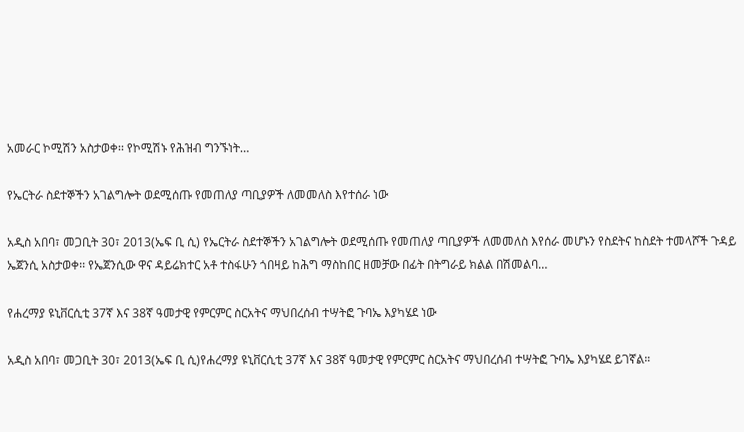አመራር ኮሚሽን አስታወቀ፡፡ የኮሚሽኑ የሕዝብ ግንኙነት…

የኤርትራ ስደተኞችን አገልግሎት ወደሚሰጡ የመጠለያ ጣቢያዎች ለመመለስ እየተሰራ ነው

አዲስ አበባ፣ መጋቢት 30፣ 2013(ኤፍ ቢ ሲ) የኤርትራ ስደተኞችን አገልግሎት ወደሚሰጡ የመጠለያ ጣቢያዎች ለመመለስ እየሰራ መሆኑን የስደትና ከስደት ተመላሾች ጉዳይ ኤጀንሲ አስታወቀ፡፡ የኤጀንሲው ዋና ዳይሬክተር አቶ ተስፋሁን ጎበዛይ ከሕግ ማስከበር ዘመቻው በፊት በትግራይ ክልል በሽመልባ…

የሐረማያ ዩኒቨርሲቲ 37ኛ እና 38ኛ ዓመታዊ የምርምር ስርአትና ማህበረሰብ ተሣትፎ ጉባኤ እያካሄደ ነው

አዲስ አበባ፣ መጋቢት 30፣ 2013(ኤፍ ቢ ሲ)የሐረማያ ዩኒቨርሲቲ 37ኛ እና 38ኛ ዓመታዊ የምርምር ስርአትና ማህበረሰብ ተሣትፎ ጉባኤ እያካሄደ ይገኛል።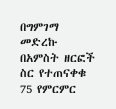በግምገማ መድረኩ በአምስት ዘርፎች ስር የተጠናቀቁ 75 የምርምር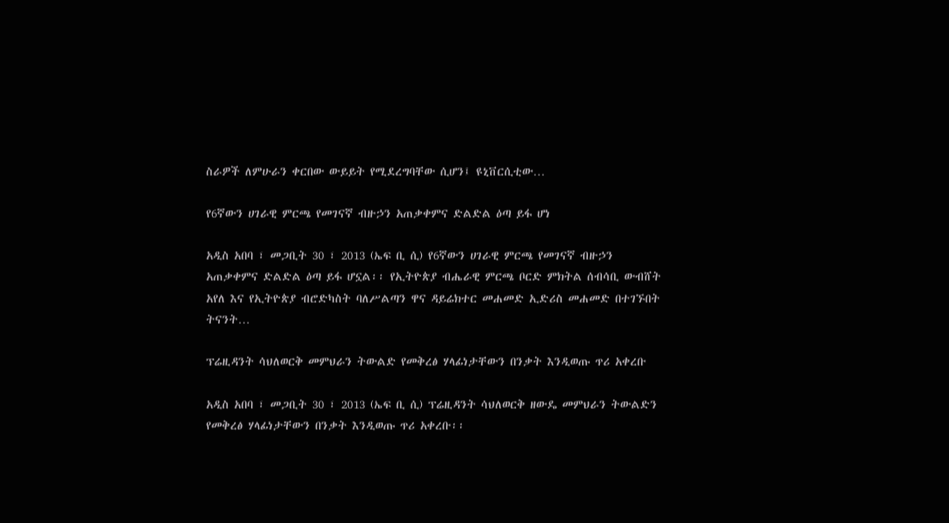ስራዎች ለምሁራን ቀርበው ውይይት የሚደረግባቸው ሲሆን፤ ዩኒቨርሲቲው…

የ6ኛውን ሀገራዊ ምርጫ የመገናኛ ብዙኃን አጠቃቀምና ድልድል ዕጣ ይፋ ሆነ

አዲስ አበባ ፣ መጋቢት 30 ፣ 2013 (ኤፍ ቢ ሲ) የ6ኛውን ሀገራዊ ምርጫ የመገናኛ ብዙኃን አጠቃቀምና ድልድል ዕጣ ይፋ ሆኗል፡፡ የኢትዮጵያ ብሔራዊ ምርጫ ቦርድ ምክትል ሰብሳቢ ውብሸት አየለ እና የኢትዮጵያ ብሮድካስት ባለሥልጣን ዋና ዳይሬክተር መሐመድ ኢድሪስ መሐመድ በተገኙበት ትናንት…

ፕሬዚዳንት ሳህለወርቅ መምህራን ትውልድ የመቅረፅ ሃላፊነታቸውን በንቃት እንዲወጡ ጥሪ አቀረቡ

አዲስ አበባ ፣ መጋቢት 30 ፣ 2013 (ኤፍ ቢ ሲ) ፕሬዚዳንት ሳህለወርቅ ዘውዴ መምህራን ትውልድን የመቅረፅ ሃላፊነታቸውን በንቃት እንዲወጡ ጥሪ አቀረቡ፡፡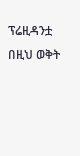ፕሬዚዳንቷ በዚህ ወቅት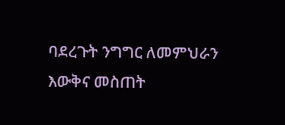ባደረጉት ንግግር ለመምህራን እውቅና መስጠት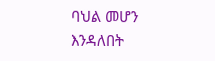ባህል መሆን እንዳለበት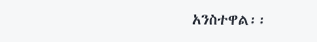አንስተዋል፡፡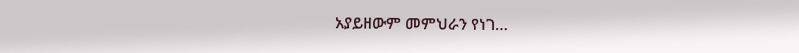አያይዘውም መምህራን የነገ…